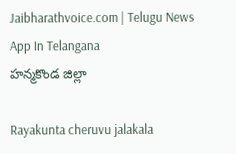Jaibharathvoice.com | Telugu News App In Telangana
హన్మకొండ జిల్లా

Rayakunta cheruvu jalakala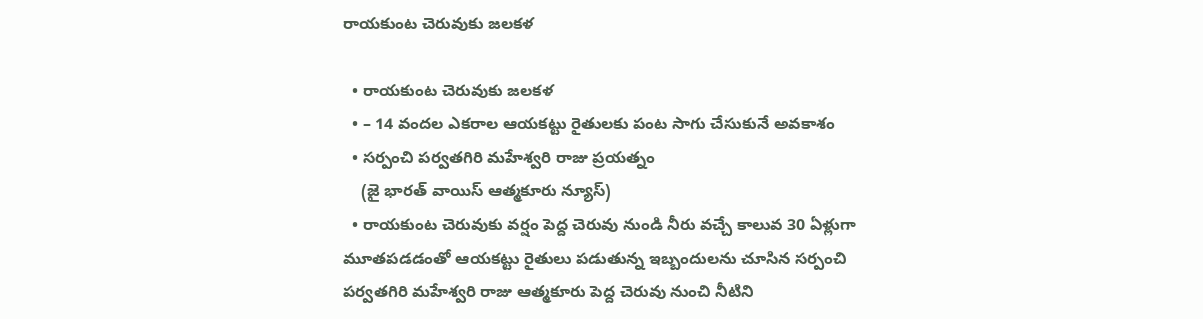రాయకుంట చెరువుకు జలకళ

  • రాయకుంట చెరువుకు జలకళ
  • – 14 వందల ఎకరాల ఆయకట్టు రైతులకు పంట సాగు చేసుకునే అవకాశం
  • సర్పంచి పర్వతగిరి మహేశ్వరి రాజు ప్రయత్నం
    (జై భారత్ వాయిస్ ఆత్మకూరు న్యూస్)
  • రాయకుంట చెరువుకు వర్షం పెద్ద చెరువు నుండి నీరు వచ్చే కాలువ 30 ఏళ్లుగా మూతపడడంతో ఆయకట్టు రైతులు పడుతున్న ఇబ్బందులను చూసిన సర్పంచి పర్వతగిరి మహేశ్వరి రాజు ఆత్మకూరు పెద్ద చెరువు నుంచి నీటిని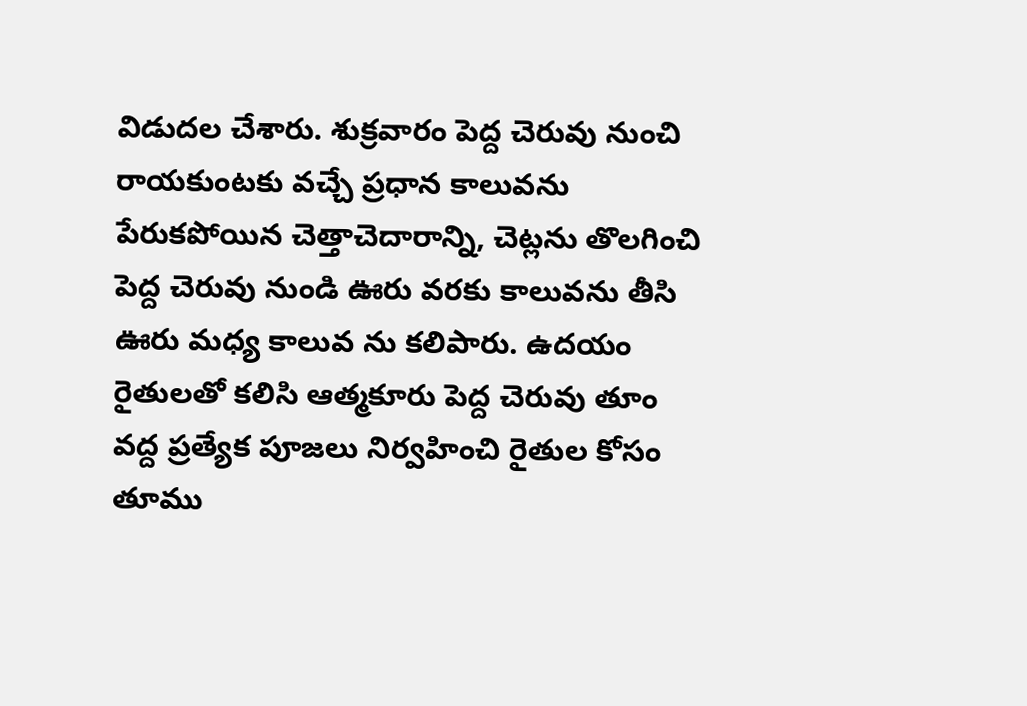విడుదల చేశారు. శుక్రవారం పెద్ద చెరువు నుంచి రాయకుంటకు వచ్చే ప్రధాన కాలువను పేరుకపోయిన చెత్తాచెదారాన్ని, చెట్లను తొలగించి పెద్ద చెరువు నుండి ఊరు వరకు కాలువను తీసి ఊరు మధ్య కాలువ ను కలిపారు. ఉదయం రైతులతో కలిసి ఆత్మకూరు పెద్ద చెరువు తూం వద్ద ప్రత్యేక పూజలు నిర్వహించి రైతుల కోసం తూము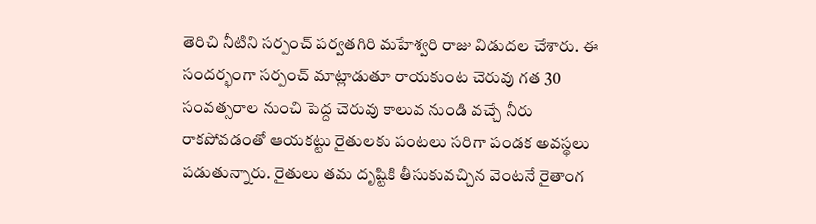తెరిచి నీటిని సర్పంచ్ పర్వతగిరి మహేశ్వరి రాజు విడుదల చేశారు. ఈ సందర్భంగా సర్పంచ్ మాట్లాడుతూ రాయకుంట చెరువు గత 30 సంవత్సరాల నుంచి పెద్ద చెరువు కాలువ నుండి వచ్చే నీరు రాకపోవడంతో ఆయకట్టు రైతులకు పంటలు సరిగా పండక అవస్థలు పడుతున్నారు. రైతులు తమ దృష్టికి తీసుకువచ్చిన వెంటనే రైతాంగ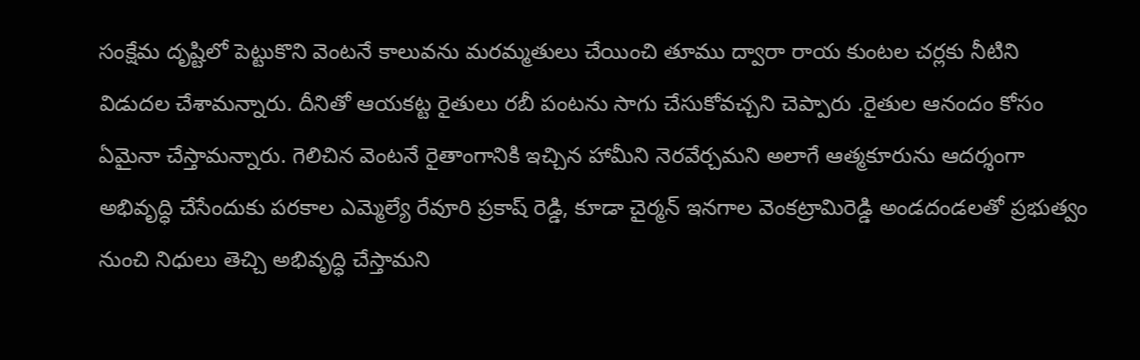సంక్షేమ దృష్టిలో పెట్టుకొని వెంటనే కాలువను మరమ్మతులు చేయించి తూము ద్వారా రాయ కుంటల చర్లకు నీటిని విడుదల చేశామన్నారు. దీనితో ఆయకట్ట రైతులు రబీ పంటను సాగు చేసుకోవచ్చని చెప్పారు .రైతుల ఆనందం కోసం ఏమైనా చేస్తామన్నారు. గెలిచిన వెంటనే రైతాంగానికి ఇచ్చిన హామీని నెరవేర్చమని అలాగే ఆత్మకూరును ఆదర్శంగా అభివృద్ధి చేసేందుకు పరకాల ఎమ్మెల్యే రేవూరి ప్రకాష్ రెడ్డి, కూడా చైర్మన్ ఇనగాల వెంకట్రామిరెడ్డి అండదండలతో ప్రభుత్వం నుంచి నిధులు తెచ్చి అభివృద్ధి చేస్తామని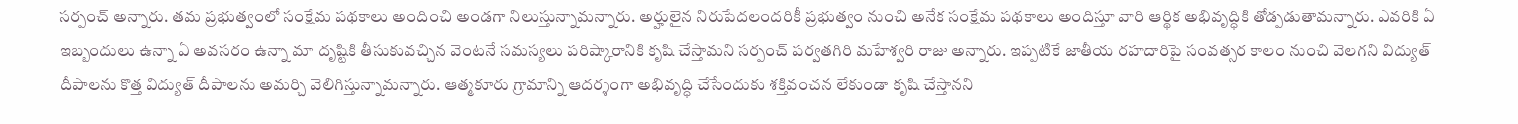సర్పంచ్ అన్నారు. తమ ప్రభుత్వంలో సంక్షేమ పథకాలు అందించి అండగా నిలుస్తున్నామన్నారు. అర్హులైన నిరుపేదలందరికీ ప్రభుత్వం నుంచి అనేక సంక్షేమ పథకాలు అందిస్తూ వారి ఆర్థిక అభివృద్ధికి తోడ్పడుతామన్నారు. ఎవరికి ఏ ఇబ్బందులు ఉన్నా ఏ అవసరం ఉన్నా మా దృష్టికి తీసుకువచ్చిన వెంటనే సమస్యలు పరిష్కారానికి కృషి చేస్తామని సర్పంచ్ పర్వతగిరి మహేశ్వరి రాజు అన్నారు. ఇప్పటికే జాతీయ రహదారిపై సంవత్సర కాలం నుంచి వెలగని విద్యుత్ దీపాలను కొత్త విద్యుత్ దీపాలను అమర్చి వెలిగిస్తున్నామన్నారు. ఆత్మకూరు గ్రామాన్ని ఆదర్శంగా అభివృద్ధి చేసేందుకు శక్తివంచన లేకుండా కృషి చేస్తానని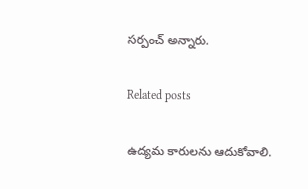సర్పంచ్ అన్నారు.

Related posts

ఉద్యమ కారులను ఆదుకోవాలి.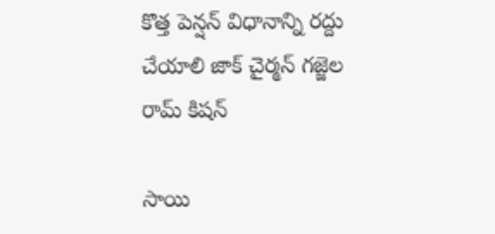కొత్త పెన్షన్ విధానాన్ని రద్దు చేయాలి జాక్ చైర్మన్ గజ్జెల రామ్ కిషన్

సాయి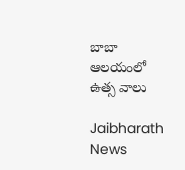బాబా ఆలయంలో ఉత్స వాలు

Jaibharath News